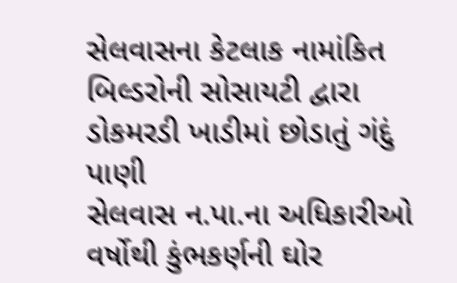સેલવાસના કેટલાક નામાંકિત બિલ્ડરોની સોસાયટી દ્વારા ડોકમરડી ખાડીમાં છોડાતું ગંદું પાણી
સેલવાસ ન.પા.ના અધિકારીઓ વર્ષોથી કુંભકર્ણની ઘોર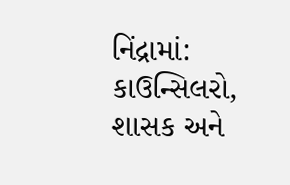નિંદ્રામાં: કાઉન્સિલરો, શાસક અને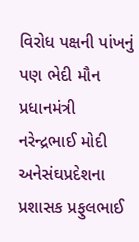વિરોધ પક્ષની પાંખનું પણ ભેદી મૌન પ્રધાનમંત્રી નરેન્દ્રભાઈ મોદી અનેસંઘપ્રદેશના પ્રશાસક પ્રફુલભાઈ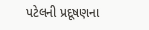પટેલની પ્રદૂષણના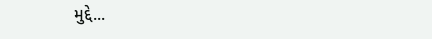મુદ્દે...